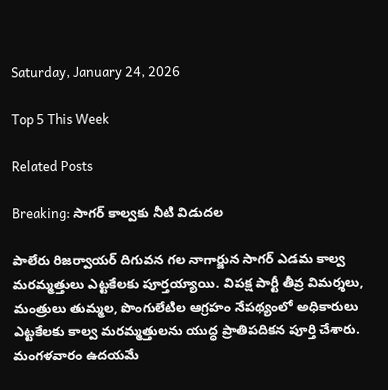Saturday, January 24, 2026

Top 5 This Week

Related Posts

Breaking: సాగర్ కాల్వకు నీటి విడుదల

పాలేరు రిజర్వాయర్ దిగువన గల నాగార్జున సాగర్ ఎడమ కాల్వ మరమ్మత్తులు ఎట్టకేలకు పూర్తయ్యాయి. విపక్ష పార్టీ తీవ్ర విమర్శలు, మంత్రులు తుమ్మల, పొంగులేటిల ఆగ్రహం నేపథ్యంలో అధికారులు ఎట్టకేలకు కాల్వ మరమ్మత్తులను యుద్ధ ప్రాతిపదికన పూర్తి చేశారు. మంగళవారం ఉదయమే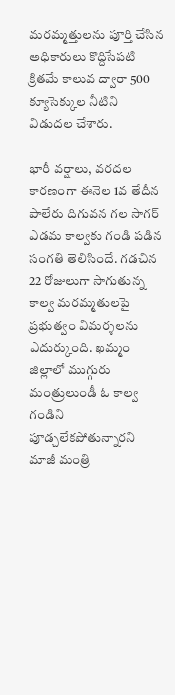మరమ్మత్తులను పూర్తి చేసిన అధికారులు కొద్దిసేపటి క్రితమే కాలువ ద్వారా 500 క్యూసెక్కుల నీటిని విడుదల చేశారు.

భారీ వర్షాలు, వరదల కారణంగా ఈనెల 1వ తేదీన పాలేరు దిగువన గల సాగర్ ఎడమ కాల్వకు గండి పడిన సంగతి తెలిసిందే. గడచిన 22 రోజులుగా సాగుతున్న కాల్వ మరమ్మతులపై ప్రభుత్వం విమర్శలను ఎదుర్కుంది. ఖమ్మం జిల్లాలో ముగ్గురు మంత్రులుండీ ఓ కాల్వ గండిని పూడ్చలేకపోతున్నారని మాజీ మంత్రి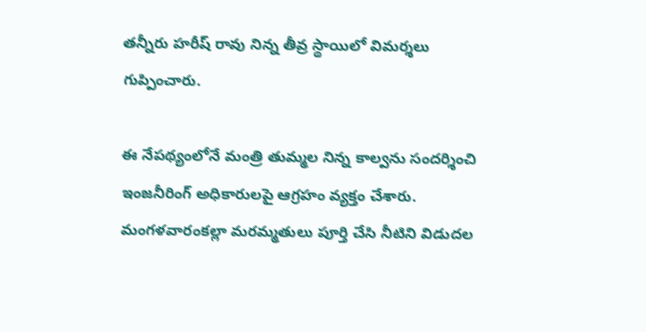తన్నీరు హరీష్ రావు నిన్న తీవ్ర స్థాయిలో విమర్శలు గుప్పించారు.

ఈ నేపథ్యంలోనే మంత్రి తుమ్మల నిన్న కాల్వను సందర్శించి ఇంజనీరింగ్ అధికారులపై ఆగ్రహం వ్యక్తం చేశారు. మంగళవారంకల్లా మరమ్మతులు పూర్తి చేసి నీటిని విడుదల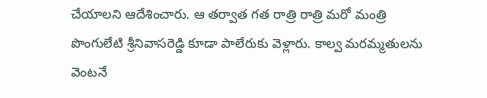చేయాలని ఆదేశించారు. ఆ తర్వాత గత రాత్రి రాత్రి మరో మంత్రి పొంగులేటి శ్రీనివాసరెడ్డి కూడా పాలేరుకు వెళ్లారు. కాల్వ మరమ్మతులను వెంటనే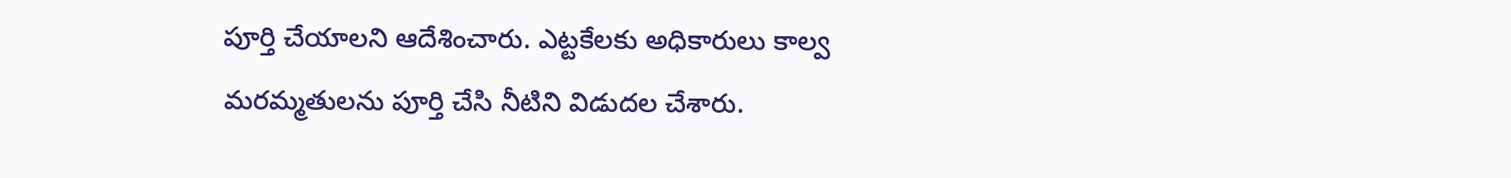పూర్తి చేయాలని ఆదేశించారు. ఎట్టకేలకు అధికారులు కాల్వ మరమ్మతులను పూర్తి చేసి నీటిని విడుదల చేశారు.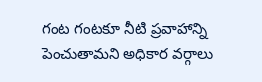గంట గంటకూ నీటి ప్రవాహాన్ని పెంచుతామని అధికార వర్గాలు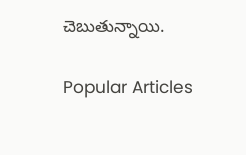చెబుతున్నాయి.

Popular Articles